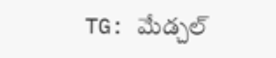TG: మేడ్చల్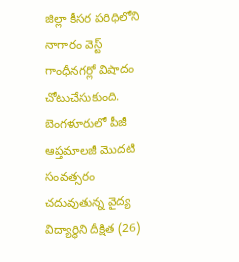జిల్లా కీసర పరిధిలోని నాగారం వెస్ట్ గాంధీనగర్లో విషాదం చోటుచేసుకుంది. బెంగళూరులో పీజీ ఆప్తమాలజీ మొదటి సంవత్సరం చదువుతున్న వైద్య విద్యార్థిని దీక్షిత (26)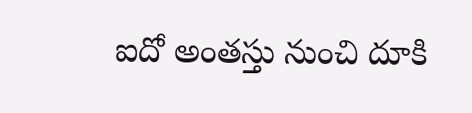ఐదో అంతస్తు నుంచి దూకి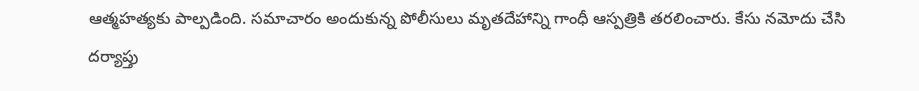ఆత్మహత్యకు పాల్పడింది. సమాచారం అందుకున్న పోలీసులు మృతదేహాన్ని గాంధీ ఆస్పత్రికి తరలించారు. కేసు నమోదు చేసి దర్యాప్తు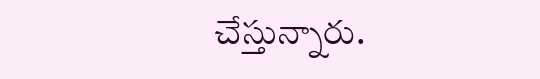చేస్తున్నారు.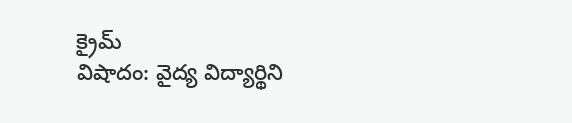క్రైమ్
విషాదం: వైద్య విద్యార్థిని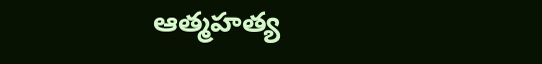ఆత్మహత్య